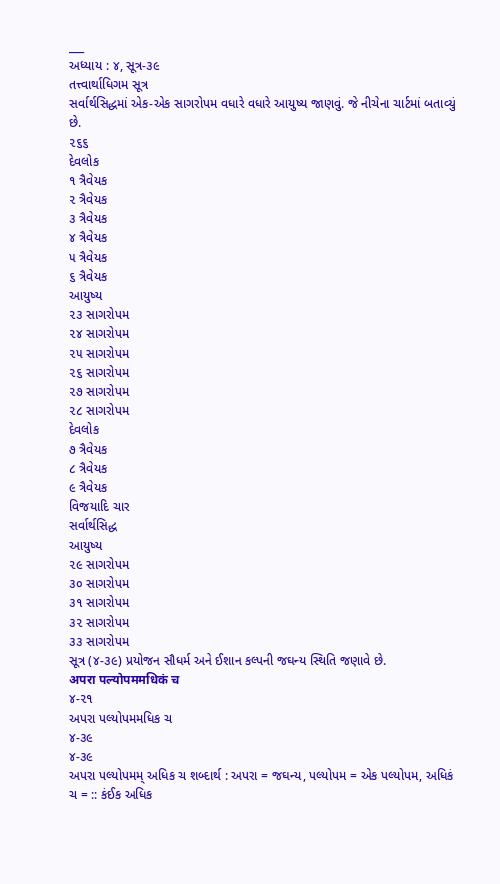___
અધ્યાય : ૪, સૂત્ર-૩૯
તત્ત્વાર્થાધિગમ સૂત્ર
સર્વાર્થસિદ્ધમાં એક-એક સાગરોપમ વધારે વધારે આયુષ્ય જાણવું. જે નીચેના ચાર્ટમાં બતાવ્યું છે.
૨૬૬
દેવલોક
૧ ત્રૈવેયક
૨ ત્રૈવેયક
૩ ત્રૈવેયક
૪ ત્રૈવેયક
૫ ત્રૈવેયક
૬ ત્રૈવેયક
આયુષ્ય
૨૩ સાગરોપમ
૨૪ સાગરોપમ
૨૫ સાગરોપમ
૨૬ સાગરોપમ
૨૭ સાગરોપમ
૨૮ સાગરોપમ
દેવલોક
૭ ત્રૈવેયક
૮ ત્રૈવેયક
૯ ત્રૈવેયક
વિજયાદિ ચાર
સર્વાર્થસિદ્ધ
આયુષ્ય
૨૯ સાગરોપમ
૩૦ સાગરોપમ
૩૧ સાગરોપમ
૩૨ સાગરોપમ
૩૩ સાગરોપમ
સૂત્ર (૪-૩૯) પ્રયોજન સૌધર્મ અને ઈશાન કલ્પની જઘન્ય સ્થિતિ જણાવે છે.
अपरा पल्योपममधिकं च
૪-૨૧
અપરા પલ્યોપમમધિક ચ
૪-૩૯
૪-૩૯
અપરા પલ્યોપમમ્ અધિક ચ શબ્દાર્થ : અપરા = જઘન્ય, પલ્યોપમ = એક પલ્યોપમ, અધિકં ચ = :: કંઈક અધિક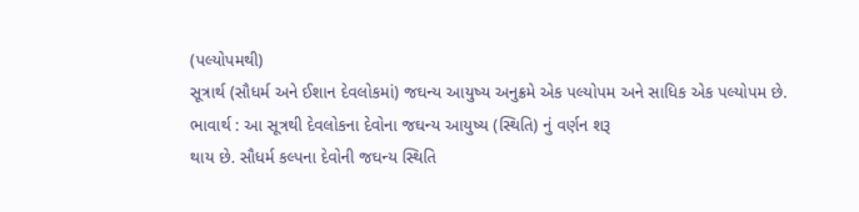(પલ્યોપમથી)
સૂત્રાર્થ (સૌધર્મ અને ઈશાન દેવલોકમાં) જઘન્ય આયુષ્ય અનુક્રમે એક પલ્યોપમ અને સાધિક એક પલ્યોપમ છે.
ભાવાર્થ : આ સૂત્રથી દેવલોકના દેવોના જઘન્ય આયુષ્ય (સ્થિતિ) નું વર્ણન શરૂ
થાય છે. સૌધર્મ કલ્પના દેવોની જઘન્ય સ્થિતિ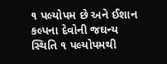૧ પલ્યોપમ છે અને ઈશાન કલ્પના દેવોની જઘન્ય સ્થિતિ ૧ પલ્યોપમથી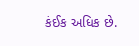કંઈક અધિક છે.